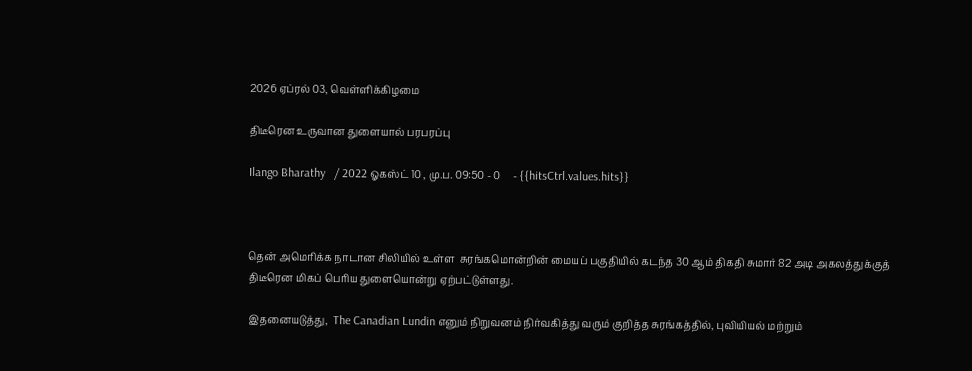2026 ஏப்ரல் 03, வெள்ளிக்கிழமை

திடீரென உருவான துளையால் பரபரப்பு

Ilango Bharathy   / 2022 ஓகஸ்ட் 10 , மு.ப. 09:50 - 0     - {{hitsCtrl.values.hits}}



தென் அமெரிக்க நாடான சிலியில் உள்ள  சுரங்கமொன்றின் மையப் பகுதியில் கடந்த 30 ஆம் திகதி சுமார் 82 அடி அகலத்துக்குத்   திடீரென மிகப் பெரிய துளையொன்று ஏற்பட்டுள்ளது.

இதனையடுத்து,  The Canadian Lundin எனும் நிறுவனம் நிர்வகித்து வரும் குறித்த சுரங்கத்தில், புவியியல் மற்றும்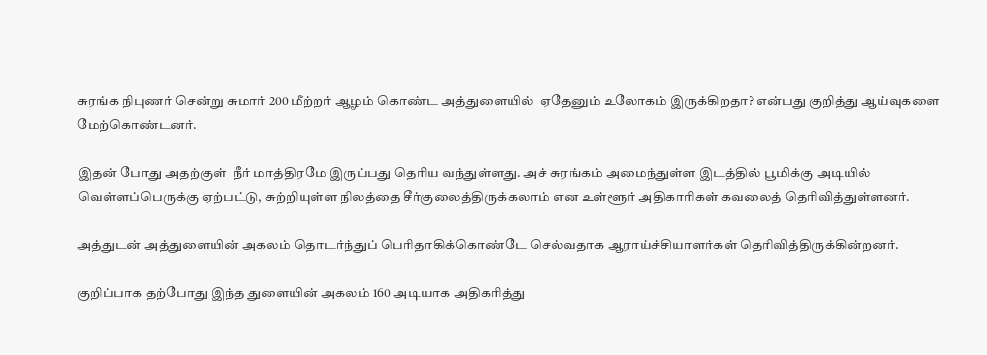சுரங்க நிபுணர் சென்று சுமார் 200 மீற்றர் ஆழம் கொண்ட அத்துளையில்  ஏதேனும் உலோகம் இருக்கிறதா? என்பது குறித்து ஆய்வுகளை மேற்கொண்டனர்.

இதன் போது அதற்குள்  நீர் மாத்திரமே இருப்பது தெரிய வந்துள்ளது. அச் சுரங்கம் அமைந்துள்ள இடத்தில் பூமிக்கு அடியில் வெள்ளப்பெருக்கு ஏற்பட்டு, சுற்றியுள்ள நிலத்தை சீர்குலைத்திருக்கலாம் என உள்ளூர் அதிகாரிகள் கவலைத் தெரிவித்துள்ளனர்.

அத்துடன் அத்துளையின் அகலம் தொடர்ந்துப் பெரிதாகிக்கொண்டே செல்வதாக ஆராய்ச்சியாளர்கள் தெரிவித்திருக்கின்றனர்.

குறிப்பாக தற்போது இந்த துளையின் அகலம் 160 அடியாக அதிகரித்து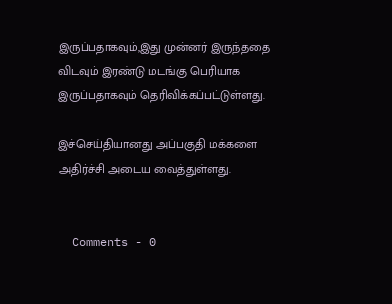இருப்பதாகவும்,இது முன்னர் இருந்ததை விடவும் இரண்டு மடங்கு பெரியாக இருப்பதாகவும் தெரிவிக்கப்பட்டுள்ளது.

இச்செய்தியானது அப்பகுதி மக்களை அதிர்ச்சி அடைய வைத்துள்ளது.


  Comments - 0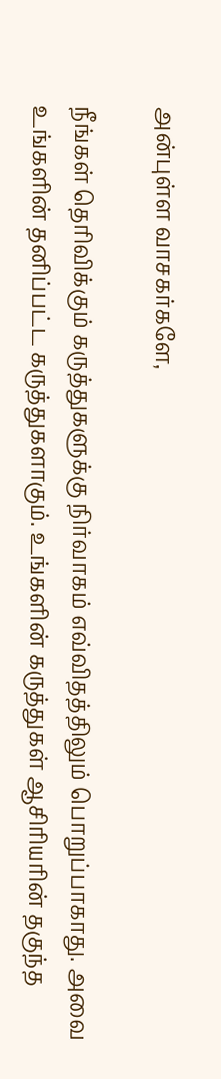அன்புள்ள வாசகர்களே,

நீங்கள் தெரிவிக்கும் கருத்துகளுக்கு நிர்வாகம் எவ்விதத்திலும் பொறுப்பாகாது. அவை உங்களின் தனிப்பட்ட கருத்துகளாகும். உங்களின் கருத்துகள் ஆசிரியரின் தகுந்த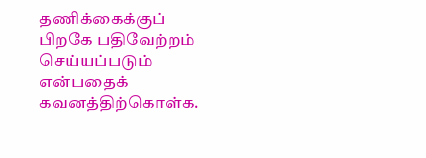தணிக்கைக்குப் பிறகே பதிவேற்றம் செய்யப்படும் என்பதைக் கவனத்திற்கொள்க.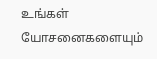உங்கள் யோசனைகளையும்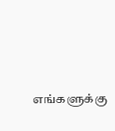எங்களுக்கு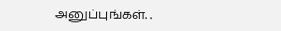அனுப்புங்கள். .